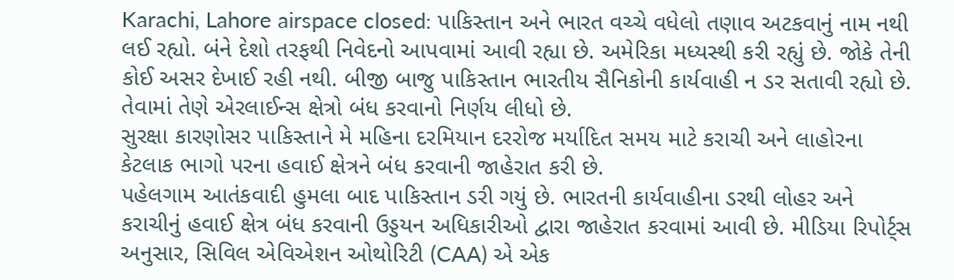Karachi, Lahore airspace closed: પાકિસ્તાન અને ભારત વચ્ચે વધેલો તણાવ અટકવાનું નામ નથી લઈ રહ્યો. બંને દેશો તરફથી નિવેદનો આપવામાં આવી રહ્યા છે. અમેરિકા મધ્યસ્થી કરી રહ્યું છે. જોકે તેની કોઈ અસર દેખાઈ રહી નથી. બીજી બાજુ પાકિસ્તાન ભારતીય સૈનિકોની કાર્યવાહી ન ડર સતાવી રહ્યો છે. તેવામાં તેણે એરલાઈન્સ ક્ષેત્રો બંધ કરવાનો નિર્ણય લીધો છે.
સુરક્ષા કારણોસર પાકિસ્તાને મે મહિના દરમિયાન દરરોજ મર્યાદિત સમય માટે કરાચી અને લાહોરના કેટલાક ભાગો પરના હવાઈ ક્ષેત્રને બંધ કરવાની જાહેરાત કરી છે.
પહેલગામ આતંકવાદી હુમલા બાદ પાકિસ્તાન ડરી ગયું છે. ભારતની કાર્યવાહીના ડરથી લોહર અને કરાચીનું હવાઈ ક્ષેત્ર બંધ કરવાની ઉડ્ડયન અધિકારીઓ દ્વારા જાહેરાત કરવામાં આવી છે. મીડિયા રિપોર્ટ્સ અનુસાર, સિવિલ એવિએશન ઓથોરિટી (CAA) એ એક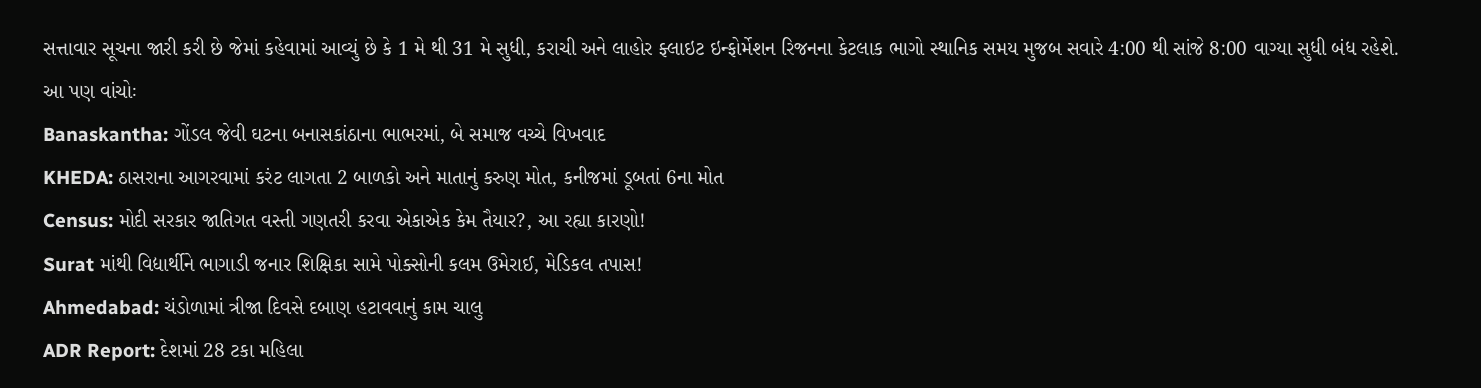સત્તાવાર સૂચના જારી કરી છે જેમાં કહેવામાં આવ્યું છે કે 1 મે થી 31 મે સુધી, કરાચી અને લાહોર ફ્લાઇટ ઇન્ફોર્મેશન રિજનના કેટલાક ભાગો સ્થાનિક સમય મુજબ સવારે 4:00 થી સાંજે 8:00 વાગ્યા સુધી બંધ રહેશે.
આ પણ વાંચોઃ
Banaskantha: ગોંડલ જેવી ઘટના બનાસકાંઠાના ભાભરમાં, બે સમાજ વચ્ચે વિખવાદ
KHEDA: ઠાસરાના આગરવામાં કરંટ લાગતા 2 બાળકો અને માતાનું કરુણ મોત, કનીજમાં ડૂબતાં 6ના મોત
Census: મોદી સરકાર જાતિગત વસ્તી ગણતરી કરવા એકાએક કેમ તૈયાર?, આ રહ્યા કારણો!
Surat માંથી વિદ્યાર્થીને ભાગાડી જનાર શિક્ષિકા સામે પોક્સોની કલમ ઉમેરાઈ, મેડિકલ તપાસ!
Ahmedabad: ચંડોળામાં ત્રીજા દિવસે દબાણ હટાવવાનું કામ ચાલુ
ADR Report: દેશમાં 28 ટકા મહિલા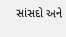સાંસદો અને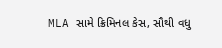MLA સામે ક્રિમિનલ કેસ, સૌથી વધુ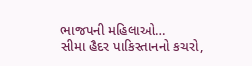ભાજપની મહિલાઓ…
સીમા હૈદર પાકિસ્તાનનો કચરો,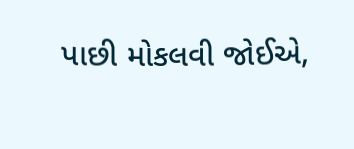પાછી મોકલવી જોઈએ,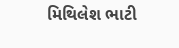મિથિલેશ ભાટી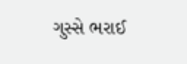ગુસ્સે ભરાઈ